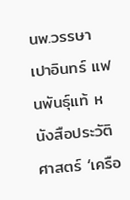นพ.วรรษา เปาอินทร์ แฟนพันธุ์แท้ หนังสือประวัติศาสตร์ ‘เครือ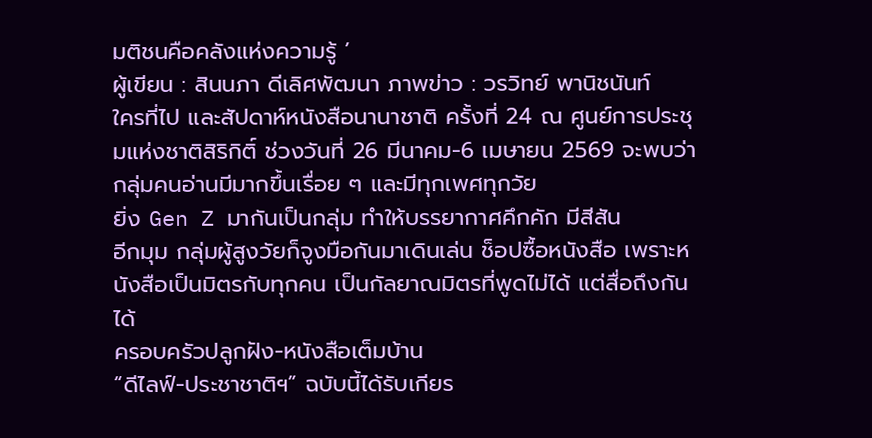มติชนคือคลังแห่งความรู้ ’
ผู้เขียน : สินนภา ดีเลิศพัฒนา ภาพข่าว : วรวิทย์ พานิชนันท์
ใครที่ไป และสัปดาห์หนังสือนานาชาติ ครั้งที่ 24 ณ ศูนย์การประชุมแห่งชาติสิริกิติ์ ช่วงวันที่ 26 มีนาคม-6 เมษายน 2569 จะพบว่า กลุ่มคนอ่านมีมากขึ้นเรื่อย ๆ และมีทุกเพศทุกวัย
ยิ่ง Gen Z มากันเป็นกลุ่ม ทำให้บรรยากาศคึกคัก มีสีสัน
อีกมุม กลุ่มผู้สูงวัยก็จูงมือกันมาเดินเล่น ช็อปซื้อหนังสือ เพราะหนังสือเป็นมิตรกับทุกคน เป็นกัลยาณมิตรที่พูดไม่ได้ แต่สื่อถึงกันได้
ครอบครัวปลูกฝัง-หนังสือเต็มบ้าน
“ดีไลฟ์-ประชาชาติฯ” ฉบับนี้ได้รับเกียร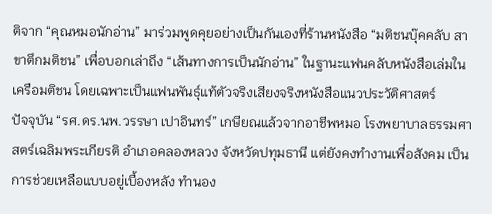ติจาก “คุณหมอนักอ่าน” มาร่วมพูดคุยอย่างเป็นกันเองที่ร้านหนังสือ “มติชนบุ๊คคลับ สาขาตึกมติชน” เพื่อบอกเล่าถึง “เส้นทางการเป็นนักอ่าน” ในฐานะแฟนคลับหนังสือเล่มในเครือมติชน โดยเฉพาะเป็นแฟนพันธุ์แท้ตัวจริงเสียงจริงหนังสือแนวประวัติศาสตร์
ปัจจุบัน “รศ.ดร.นพ.วรรษา เปาอินทร์” เกษียณแล้วจากอาชีพหมอ โรงพยาบาลธรรมศาสตร์เฉลิมพระเกียรติ อำเภอคลองหลวง จังหวัดปทุมธานี แต่ยังคงทำงานเพื่อสังคม เป็นการช่วยเหลือแบบอยู่เบื้องหลัง ทำนอง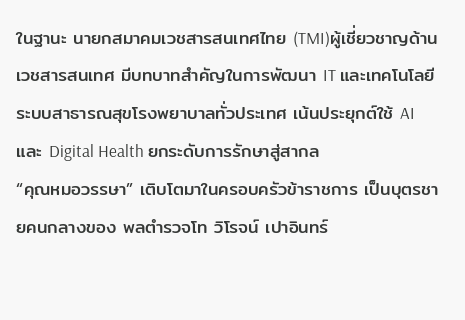ในฐานะ นายกสมาคมเวชสารสนเทศไทย (TMI)ผู้เชี่ยวชาญด้านเวชสารสนเทศ มีบทบาทสำคัญในการพัฒนา IT และเทคโนโลยีระบบสาธารณสุขโรงพยาบาลทั่วประเทศ เน้นประยุกต์ใช้ AI และ Digital Health ยกระดับการรักษาสู่สากล
“คุณหมอวรรษา” เติบโตมาในครอบครัวข้าราชการ เป็นบุตรชายคนกลางของ พลตำรวจโท วิโรจน์ เปาอินทร์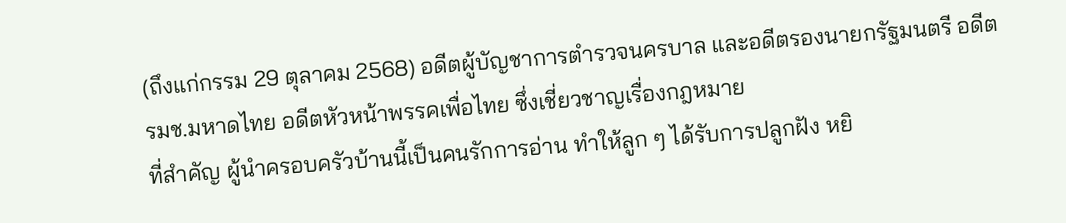(ถึงแก่กรรม 29 ตุลาคม 2568) อดีตผู้บัญชาการตำรวจนครบาล และอดีตรองนายกรัฐมนตรี อดีต รมช.มหาดไทย อดีตหัวหน้าพรรคเพื่อไทย ซึ่งเชี่ยวชาญเรื่องกฎหมาย
ที่สำคัญ ผู้นำครอบครัวบ้านนี้เป็นคนรักการอ่าน ทำให้ลูก ๆ ได้รับการปลูกฝัง หยิ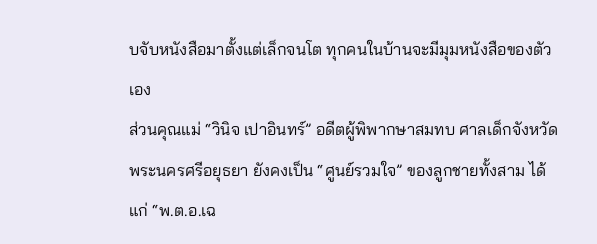บจับหนังสือมาตั้งแต่เล็กจนโต ทุกคนในบ้านจะมีมุมหนังสือของตัวเอง
ส่วนคุณแม่ “วินิจ เปาอินทร์” อดีตผู้พิพากษาสมทบ ศาลเด็กจังหวัดพระนครศรีอยุธยา ยังคงเป็น “ศูนย์รวมใจ” ของลูกชายทั้งสาม ได้แก่ “พ.ต.อ.เฉ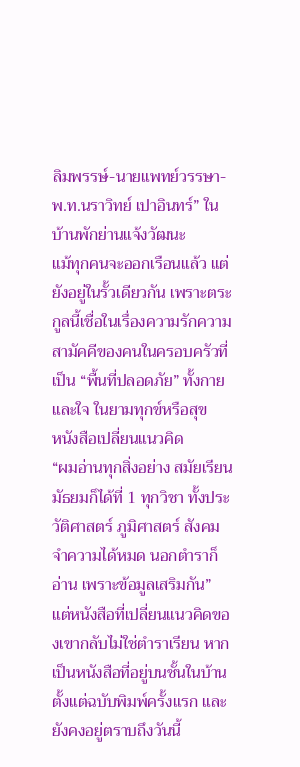ลิมพรรษ์-นายแพทย์วรรษา-พ.ท.นราวิทย์ เปาอินทร์” ในบ้านพักย่านแจ้งวัฒนะ
แม้ทุกคนจะออกเรือนแล้ว แต่ยังอยู่ในรั้วเดียวกัน เพราะตระกูลนี้เชื่อในเรื่องความรักความสามัคคีของคนในครอบครัวที่เป็น “พื้นที่ปลอดภัย” ทั้งกายและใจ ในยามทุกข์หรือสุข
หนังสือเปลี่ยนแนวคิด
“ผมอ่านทุกสิ่งอย่าง สมัยเรียนมัธยมก็ได้ที่ 1 ทุกวิชา ทั้งประวัติศาสตร์ ภูมิศาสตร์ สังคม จำความได้หมด นอกตำราก็อ่าน เพราะข้อมูลเสริมกัน”
แต่หนังสือที่เปลี่ยนแนวคิดของเขากลับไม่ใช่ตำราเรียน หากเป็นหนังสือที่อยู่บนชั้นในบ้าน ตั้งแต่ฉบับพิมพ์ครั้งแรก และยังคงอยู่ตราบถึงวันนี้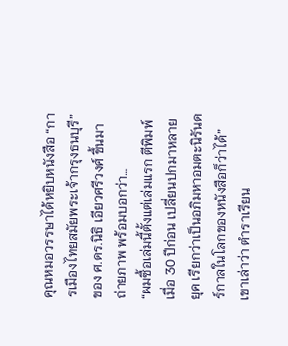คุณหมอวรรษาได้หยิบหนังสือ “การเมืองไทยสมัยพระเจ้ากรุงธนบุรี” ของ ศ.ดร.นิธิ เอียวศรีวงศ์ ขึ้นมาถ่ายภาพ พร้อมบอกว่า…
“ผมซื้อเล่มนี้ตั้งแต่เล่มแรก ตีพิมพ์เมื่อ 30 ปีก่อน เปลี่ยนปกมาหลายยุค เรียกว่าเป็นอภิมหาอมตะนิรันดร์กาลในโลกของหนังสือก็ว่าได้”
เขาเล่าว่า ตำราเรียน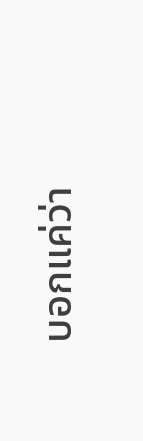บอกแค่ว่า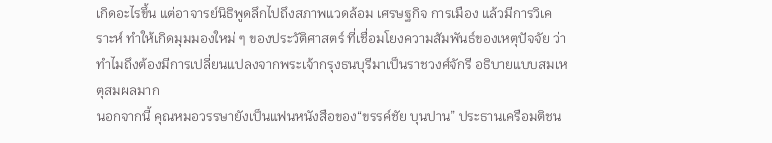เกิดอะไรขึ้น แต่อาจารย์นิธิพูดลึกไปถึงสภาพแวดล้อม เศรษฐกิจ การเมือง แล้วมีการวิเคราะห์ ทำให้เกิดมุมมองใหม่ ๆ ของประวัติศาสตร์ ที่เชื่อมโยงความสัมพันธ์ของเหตุปัจจัย ว่าทำไมถึงต้องมีการเปลี่ยนแปลงจากพระเจ้ากรุงธนบุรีมาเป็นราชวงศ์จักรี อธิบายแบบสมเหตุสมผลมาก
นอกจากนี้ คุณหมอวรรษายังเป็นแฟนหนังสือของ“ขรรค์ชัย บุนปาน” ประธานเครือมติชน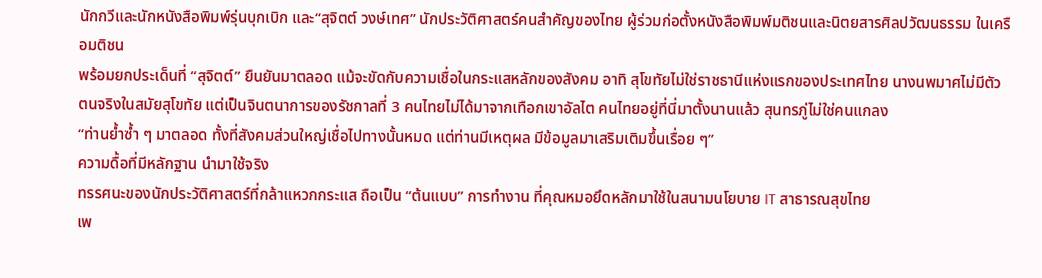นักกวีและนักหนังสือพิมพ์รุ่นบุกเบิก และ“สุจิตต์ วงษ์เทศ” นักประวัติศาสตร์คนสำคัญของไทย ผู้ร่วมก่อตั้งหนังสือพิมพ์มติชนและนิตยสารศิลปวัฒนธรรม ในเครือมติชน
พร้อมยกประเด็นที่ “สุจิตต์” ยืนยันมาตลอด แม้จะขัดกับความเชื่อในกระแสหลักของสังคม อาทิ สุโขทัยไม่ใช่ราชธานีแห่งแรกของประเทศไทย นางนพมาศไม่มีตัวตนจริงในสมัยสุโขทัย แต่เป็นจินตนาการของรัชกาลที่ 3 คนไทยไม่ได้มาจากเทือกเขาอัลไต คนไทยอยู่ที่นี่มาตั้งนานแล้ว สุนทรภู่ไม่ใช่คนแกลง
“ท่านย้ำซ้ำ ๆ มาตลอด ทั้งที่สังคมส่วนใหญ่เชื่อไปทางนั้นหมด แต่ท่านมีเหตุผล มีข้อมูลมาเสริมเติมขึ้นเรื่อย ๆ”
ความดื้อที่มีหลักฐาน นำมาใช้จริง
ทรรศนะของนักประวัติศาสตร์ที่กล้าแหวกกระแส ถือเป็น “ต้นแบบ” การทำงาน ที่คุณหมอยึดหลักมาใช้ในสนามนโยบาย IT สาธารณสุขไทย
เพ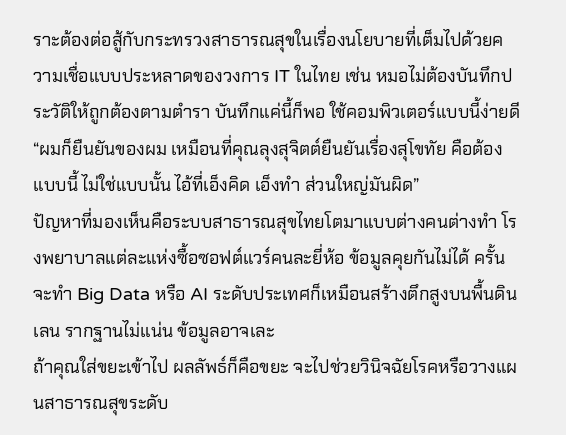ราะต้องต่อสู้กับกระทรวงสาธารณสุขในเรื่องนโยบายที่เต็มไปด้วยความเชื่อแบบประหลาดของวงการ IT ในไทย เช่น หมอไม่ต้องบันทึกประวัติให้ถูกต้องตามตำรา บันทึกแค่นี้ก็พอ ใช้คอมพิวเตอร์แบบนี้ง่ายดี
“ผมก็ยืนยันของผม เหมือนที่คุณลุงสุจิตต์ยืนยันเรื่องสุโขทัย คือต้องแบบนี้ ไม่ใช่แบบนั้น ไอ้ที่เอ็งคิด เอ็งทำ ส่วนใหญ่มันผิด”
ปัญหาที่มองเห็นคือระบบสาธารณสุขไทยโตมาแบบต่างคนต่างทำ โรงพยาบาลแต่ละแห่งซื้อซอฟต์แวร์คนละยี่ห้อ ข้อมูลคุยกันไม่ได้ ครั้นจะทำ Big Data หรือ AI ระดับประเทศก็เหมือนสร้างตึกสูงบนพื้นดินเลน รากฐานไม่แน่น ข้อมูลอาจเละ
ถ้าคุณใส่ขยะเข้าไป ผลลัพธ์ก็คือขยะ จะไปช่วยวินิจฉัยโรคหรือวางแผนสาธารณสุขระดับ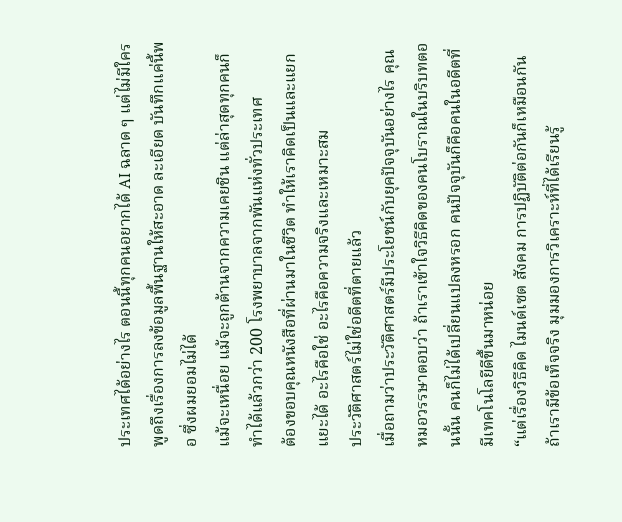ประเทศได้อย่างไร ตอนนี้ทุกคนอยากได้ AI ฉลาด ๆ แต่ไม่มีใครพูดถึงเรื่องการลงข้อมูลพื้นฐานให้สะอาด ละเอียด บันทึกแค่นี้พอ ซึ่งผมยอมไม่ได้
แม้จะเหนื่อย แม้จะถูกต้านจากความเคยชิน แต่ล่าสุดทุกคนก็ทำได้แล้วกว่า 200 โรงพยาบาลจากพันแห่งทั่วประเทศ
ต้องขอบคุณหนังสือที่ผ่านมาในชีวิต ทำให้เราคิดเป็นและแยกแยะได้ อะไรคือใช่ อะไรคือความจริงและเหมาะสม
ประวัติศาสตร์ไม่ใช่อดีตที่ตายแล้ว
เมื่อถามว่าประวัติศาสตร์มีประโยชน์กับยุคปัจจุบันอย่างไร คุณหมอวรรษาตอบว่า ถ้าเราเข้าใจวิธีคิดของคนโบราณในบริบทตอนนั้น คนก็ไม่ได้เปลี่ยนแปลงหรอก คนปัจจุบันก็คือคนในอดีตที่มีเทคโนโลยีดีขึ้นมาหน่อย
“แต่เรื่องวิธีคิด ไมนด์เซต สังคม การปฏิบัติต่อกันก็เหมือนกัน ถ้าเรามีข้อเท็จจริง มุมมองการวิเคราะห์ที่ได้เรียนรู้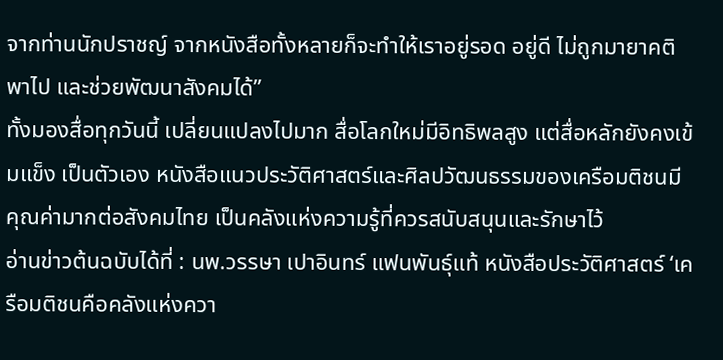จากท่านนักปราชญ์ จากหนังสือทั้งหลายก็จะทำให้เราอยู่รอด อยู่ดี ไม่ถูกมายาคติพาไป และช่วยพัฒนาสังคมได้”
ทั้งมองสื่อทุกวันนี้ เปลี่ยนแปลงไปมาก สื่อโลกใหม่มีอิทธิพลสูง แต่สื่อหลักยังคงเข้มแข็ง เป็นตัวเอง หนังสือแนวประวัติศาสตร์และศิลปวัฒนธรรมของเครือมติชนมีคุณค่ามากต่อสังคมไทย เป็นคลังแห่งความรู้ที่ควรสนับสนุนและรักษาไว้
อ่านข่าวต้นฉบับได้ที่ : นพ.วรรษา เปาอินทร์ แฟนพันธุ์แท้ หนังสือประวัติศาสตร์ ‘เครือมติชนคือคลังแห่งควา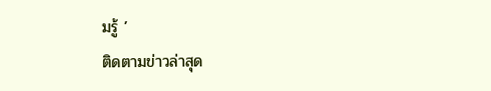มรู้ ’
ติดตามข่าวล่าสุด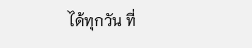ได้ทุกวัน ที่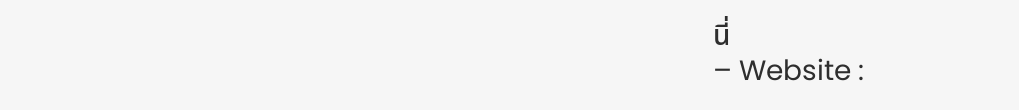นี่
– Website :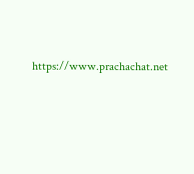https://www.prachachat.net